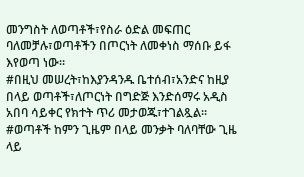መንግስት ለወጣቶች፣የስራ ዕድል መፍጠር ባለመቻሉ፣ወጣቶችን በጦርነት ለመቀነስ ማሰቡ ይፋ እየወጣ ነው።
#በዚህ መሠረት፣ከእያንዳንዱ ቤተሰብ፣አንድና ከዚያ በላይ ወጣቶች፣ለጦርነት በግድጅ እንድሰማሩ አዲስ አበባ ሳይቀር የክተት ጥሪ መታወጁ፣ተገልጿል። #ወጣቶች ከምን ጊዜም በላይ መንቃት ባለባቸው ጊዜ ላይ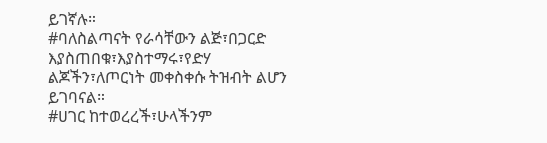ይገኛሉ።
#ባለስልጣናት የራሳቸውን ልጅ፣በጋርድ እያስጠበቁ፣እያስተማሩ፣የድሃ ልጆችን፣ለጦርነት መቀስቀሱ ትዝብት ልሆን ይገባናል።
#ሀገር ከተወረረች፣ሁላችንም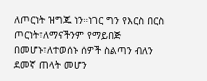ለጦርነት ዝግጁ ነን።ነገር ግን የእርስ በርስ ጦርነት፣ለማናችንም የማይበጅ በመሆኑ፣ለተወሰኑ ሰዎች ስልጣን ብለን ደመኛ ጠላት መሆን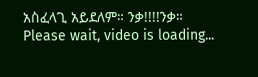አስፈላጊ አይደለም። ንቃ!!!!ንቃ።
Please wait, video is loading...